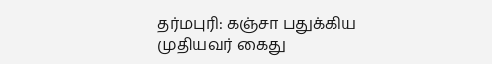தர்மபுரி: கஞ்சா பதுக்கிய முதியவர் கைது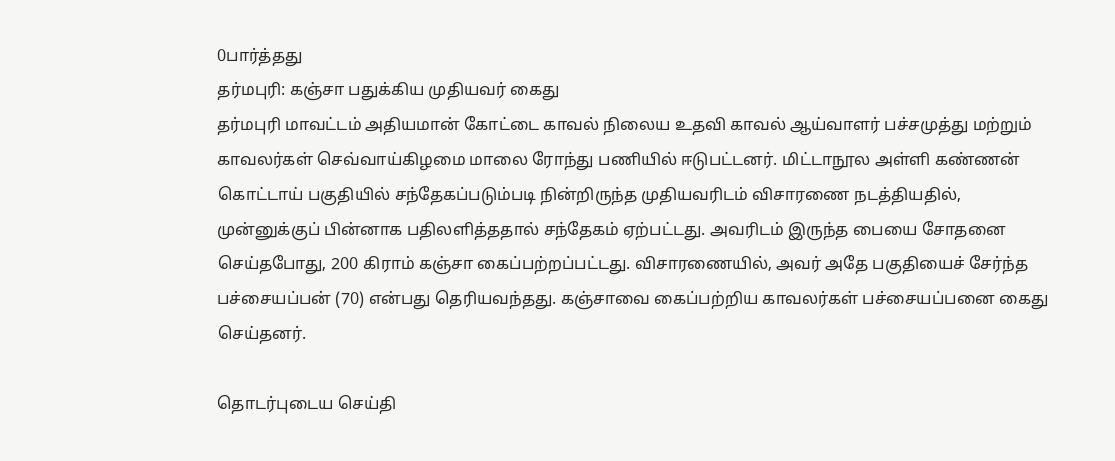0பார்த்தது
தர்மபுரி: கஞ்சா பதுக்கிய முதியவர் கைது
தர்மபுரி மாவட்டம் அதியமான் கோட்டை காவல் நிலைய உதவி காவல் ஆய்வாளர் பச்சமுத்து மற்றும் காவலர்கள் செவ்வாய்கிழமை மாலை ரோந்து பணியில் ஈடுபட்டனர். மிட்டாநூல அள்ளி கண்ணன் கொட்டாய் பகுதியில் சந்தேகப்படும்படி நின்றிருந்த முதியவரிடம் விசாரணை நடத்தியதில், முன்னுக்குப் பின்னாக பதிலளித்ததால் சந்தேகம் ஏற்பட்டது. அவரிடம் இருந்த பையை சோதனை செய்தபோது, 200 கிராம் கஞ்சா கைப்பற்றப்பட்டது. விசாரணையில், அவர் அதே பகுதியைச் சேர்ந்த பச்சையப்பன் (70) என்பது தெரியவந்தது. கஞ்சாவை கைப்பற்றிய காவலர்கள் பச்சையப்பனை கைது செய்தனர்.

தொடர்புடைய செய்தி